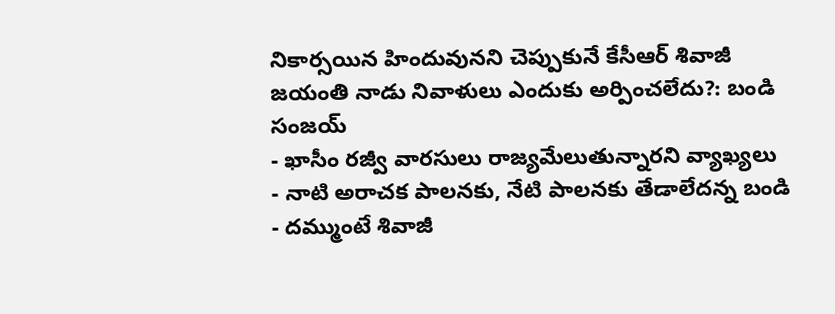నికార్సయిన హిందువునని చెప్పుకునే కేసీఆర్ శివాజీ జయంతి నాడు నివాళులు ఎందుకు అర్పించలేదు?: బండి సంజయ్
- ఖాసీం రజ్వీ వారసులు రాజ్యమేలుతున్నారని వ్యాఖ్యలు
- నాటి అరాచక పాలనకు, నేటి పాలనకు తేడాలేదన్న బండి
- దమ్ముంటే శివాజీ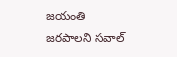జయంతి జరపాలని సవాల్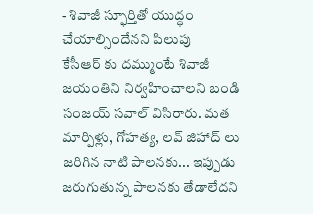- శివాజీ స్ఫూర్తితో యుద్ధం చేయాల్సిందేనని పిలుపు
కేసీఆర్ కు దమ్ముంటే శివాజీ జయంతిని నిర్వహించాలని బండి సంజయ్ సవాల్ విసిరారు. మత మార్పిళ్లు, గోహత్య, లవ్ జిహాద్ లు జరిగిన నాటి పాలనకు... ఇప్పుడు జరుగుతున్న పాలనకు తేడాలేదని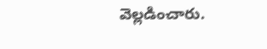వెల్లడించారు.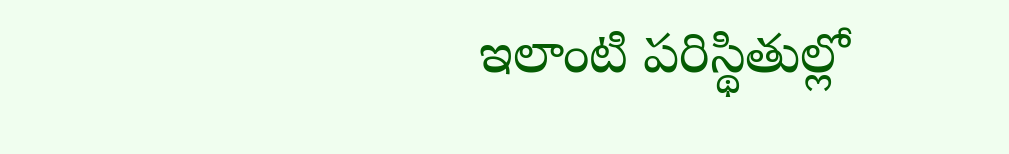ఇలాంటి పరిస్థితుల్లో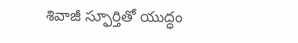శివాజీ స్ఫూర్తితో యుద్ధం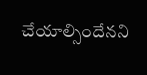చేయాల్సిందేనని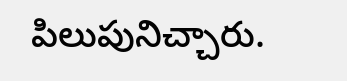పిలుపునిచ్చారు.